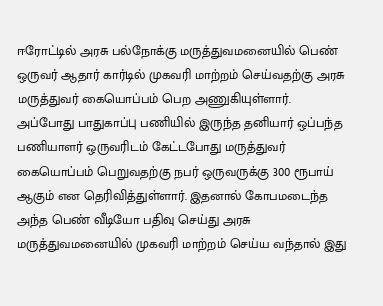ஈரோட்டில் அரசு பல்நோக்கு மருத்துவமனையில் பெண் ஒருவர் ஆதார் கார்டில் முகவரி மாற்றம் செய்வதற்கு அரசு மருத்துவர் கையொப்பம் பெற அணுகியுள்ளார். அப்போது பாதுகாப்பு பணியில் இருந்த தனியார் ஒப்பந்த பணியாளர் ஒருவரிடம் கேட்டபோது மருத்துவர் கையொப்பம் பெறுவதற்கு நபர் ஒருவருக்கு 300 ரூபாய் ஆகும் என தெரிவித்துள்ளார். இதனால் கோபமடைந்த அந்த பெண் வீடியோ பதிவு செய்து அரசு மருத்துவமனையில் முகவரி மாற்றம் செய்ய வந்தால் இது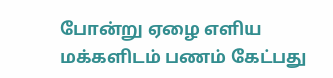போன்று ஏழை எளிய மக்களிடம் பணம் கேட்பது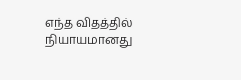எந்த விதத்தில் நியாயமானது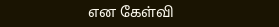என கேள்வி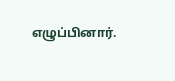எழுப்பினார்.